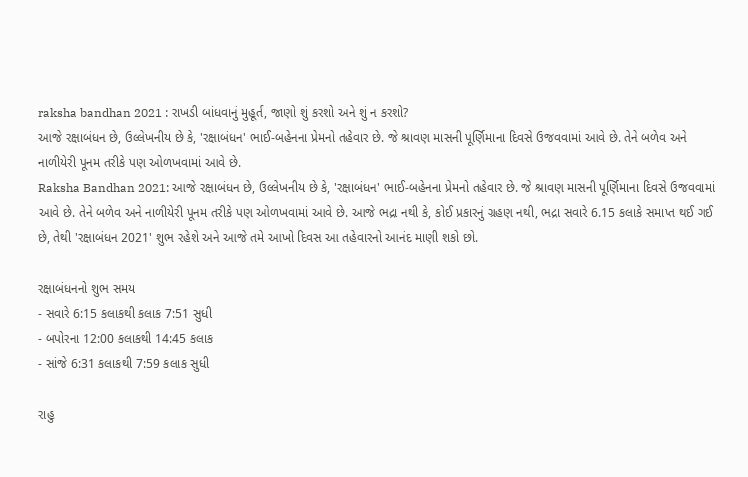raksha bandhan 2021 : રાખડી બાંધવાનું મુહૂર્ત, જાણો શું કરશો અને શું ન કરશો?
આજે રક્ષાબંધન છે, ઉલ્લેખનીય છે કે, 'રક્ષાબંધન' ભાઈ-બહેનના પ્રેમનો તહેવાર છે. જે શ્રાવણ માસની પૂર્ણિમાના દિવસે ઉજવવામાં આવે છે. તેને બળેવ અને નાળીયેરી પૂનમ તરીકે પણ ઓળખવામાં આવે છે.
Raksha Bandhan 2021: આજે રક્ષાબંધન છે, ઉલ્લેખનીય છે કે, 'રક્ષાબંધન' ભાઈ-બહેનના પ્રેમનો તહેવાર છે. જે શ્રાવણ માસની પૂર્ણિમાના દિવસે ઉજવવામાં આવે છે. તેને બળેવ અને નાળીયેરી પૂનમ તરીકે પણ ઓળખવામાં આવે છે. આજે ભદ્રા નથી કે, કોઈ પ્રકારનું ગ્રહણ નથી, ભદ્રા સવારે 6.15 કલાકે સમાપ્ત થઈ ગઈ છે, તેથી 'રક્ષાબંધન 2021' શુભ રહેશે અને આજે તમે આખો દિવસ આ તહેવારનો આનંદ માણી શકો છો.

રક્ષાબંધનનો શુભ સમય
- સવારે 6:15 કલાકથી કલાક 7:51 સુધી
- બપોરના 12:00 કલાકથી 14:45 કલાક
- સાંજે 6:31 કલાકથી 7:59 કલાક સુધી

રાહુ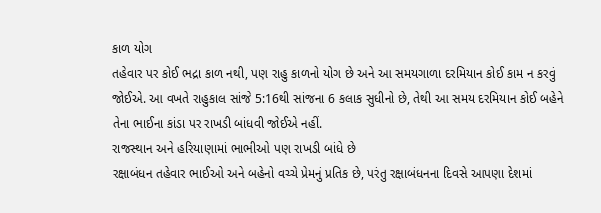કાળ યોગ
તહેવાર પર કોઈ ભદ્રા કાળ નથી, પણ રાહુ કાળનો યોગ છે અને આ સમયગાળા દરમિયાન કોઈ કામ ન કરવું જોઈએ. આ વખતે રાહુકાલ સાંજે 5:16થી સાંજના 6 કલાક સુધીનો છે, તેથી આ સમય દરમિયાન કોઈ બહેને તેના ભાઈના કાંડા પર રાખડી બાંધવી જોઈએ નહીં.
રાજસ્થાન અને હરિયાણામાં ભાભીઓ પણ રાખડી બાંધે છે
રક્ષાબંધન તહેવાર ભાઈઓ અને બહેનો વચ્ચે પ્રેમનું પ્રતિક છે, પરંતુ રક્ષાબંધનના દિવસે આપણા દેશમાં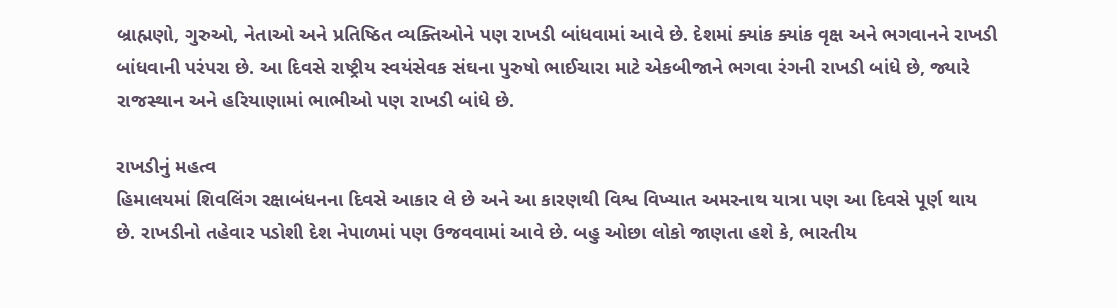બ્રાહ્મણો, ગુરુઓ, નેતાઓ અને પ્રતિષ્ઠિત વ્યક્તિઓને પણ રાખડી બાંધવામાં આવે છે. દેશમાં ક્યાંક ક્યાંક વૃક્ષ અને ભગવાનને રાખડી બાંધવાની પરંપરા છે. આ દિવસે રાષ્ટ્રીય સ્વયંસેવક સંઘના પુરુષો ભાઈચારા માટે એકબીજાને ભગવા રંગની રાખડી બાંધે છે, જ્યારે રાજસ્થાન અને હરિયાણામાં ભાભીઓ પણ રાખડી બાંધે છે.

રાખડીનું મહત્વ
હિમાલયમાં શિવલિંગ રક્ષાબંધનના દિવસે આકાર લે છે અને આ કારણથી વિશ્વ વિખ્યાત અમરનાથ યાત્રા પણ આ દિવસે પૂર્ણ થાય છે. રાખડીનો તહેવાર પડોશી દેશ નેપાળમાં પણ ઉજવવામાં આવે છે. બહુ ઓછા લોકો જાણતા હશે કે, ભારતીય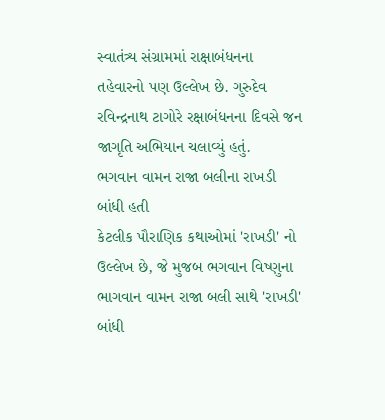સ્વાતંત્ર્ય સંગ્રામમાં રાક્ષાબંધનના તહેવારનો પણ ઉલ્લેખ છે. ગુરુદેવ રવિન્દ્રનાથ ટાગોરે રક્ષાબંધનના દિવસે જન જાગૃતિ અભિયાન ચલાવ્યું હતું.
ભગવાન વામન રાજા બલીના રાખડી બાંધી હતી
કેટલીક પૌરાણિક કથાઓમાં 'રાખડી' નો ઉલ્લેખ છે, જે મુજબ ભગવાન વિષ્ણુના ભાગવાન વામન રાજા બલી સાથે 'રાખડી' બાંધી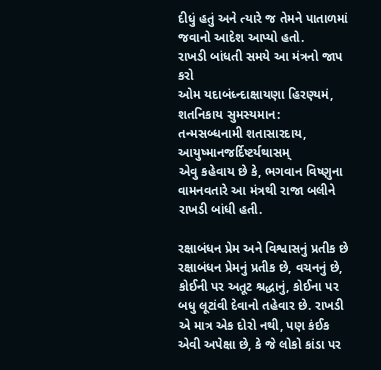દીધું હતું અને ત્યારે જ તેમને પાતાળમાં જવાનો આદેશ આપ્યો હતો.
રાખડી બાંધતી સમયે આ મંત્રનો જાપ કરો
ઓમ યદાબંધ્ન્દાક્ષાયણા હિરણ્યમં, શતનિકાય સુમસ્યમાન:
તન્મસબ્ધનામી શતાસારદાય, આયુષ્માનજર્દિષ્ટર્યથાસમ્
એવુ કહેવાય છે કે, ભગવાન વિષ્ણુના વામનવતારે આ મંત્રથી રાજા બલીને રાખડી બાંધી હતી.

રક્ષાબંધન પ્રેમ અને વિશ્વાસનું પ્રતીક છે
રક્ષાબંધન પ્રેમનું પ્રતીક છે, વચનનું છે, કોઈની પર અતૂટ શ્રદ્ધાનું, કોઈના પર બધુ લૂટાંવી દેવાનો તહેવાર છે. રાખડી એ માત્ર એક દોરો નથી, પણ કંઈક એવી અપેક્ષા છે, કે જે લોકો કાંડા પર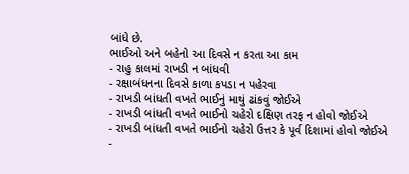બાંધે છે.
ભાઈઓ અને બહેનો આ દિવસે ન કરતા આ કામ
- રાહુ કાલમાં રાખડી ન બાંધવી
- રક્ષાબંધનના દિવસે કાળા કપડા ન પહેરવા
- રાખડી બાંધતી વખતે ભાઈનું માથું ઢાંકવું જોઈએ
- રાખડી બાંધતી વખતે ભાઈનો ચહેરો દક્ષિણ તરફ ન હોવો જોઈએ
- રાખડી બાંધતી વખતે ભાઈનો ચહેરો ઉત્તર કે પૂર્વ દિશામાં હોવો જોઈએ
-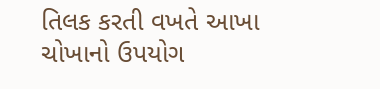તિલક કરતી વખતે આખા ચોખાનો ઉપયોગ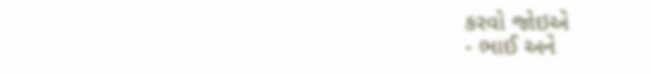કરવો જોઇએ
- ભાઈ અને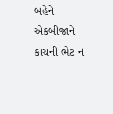બહેને એકબીજાને કાચની ભેટ ન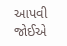આપવી જોઈએ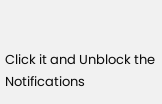Click it and Unblock the Notifications